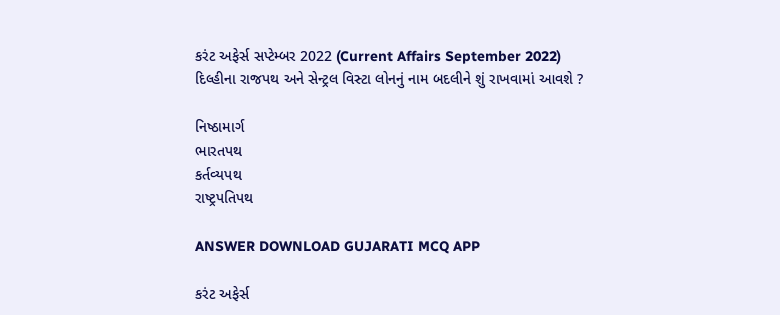કરંટ અફેર્સ સપ્ટેમ્બર 2022 (Current Affairs September 2022)
દિલ્હીના રાજપથ અને સેન્ટ્રલ વિસ્ટા લોનનું નામ બદલીને શું રાખવામાં આવશે ?

નિષ્ઠામાર્ગ
ભારતપથ
કર્તવ્યપથ
રાષ્ટ્રપતિપથ

ANSWER DOWNLOAD GUJARATI MCQ APP

કરંટ અફેર્સ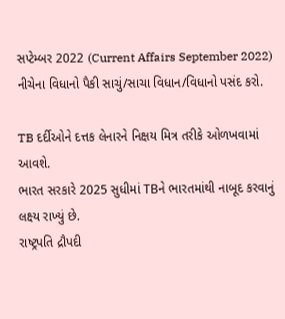સપ્ટેમ્બર 2022 (Current Affairs September 2022)
નીચેના વિધાનો પૈકી સાચું/સાચા વિધાન/વિધાનો પસંદ કરો.

TB દર્દીઓને દત્તક લેનારને નિક્ષય મિત્ર તરીકે ઓળખવામાં આવશે.
ભારત સરકારે 2025 સુધીમાં TBને ભારતમાંથી નાબૂદ કરવાનું લક્ષ્ય રાખ્યું છે.
રાષ્ટ્રપતિ દ્રૌપદી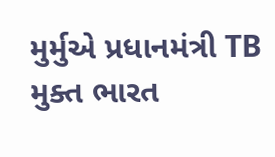મુર્મુએ પ્રધાનમંત્રી TB મુક્ત ભારત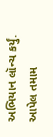અભિયાન લૉન્ચ કર્યું.
આપેલ તમામ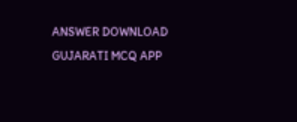ANSWER DOWNLOAD GUJARATI MCQ APP